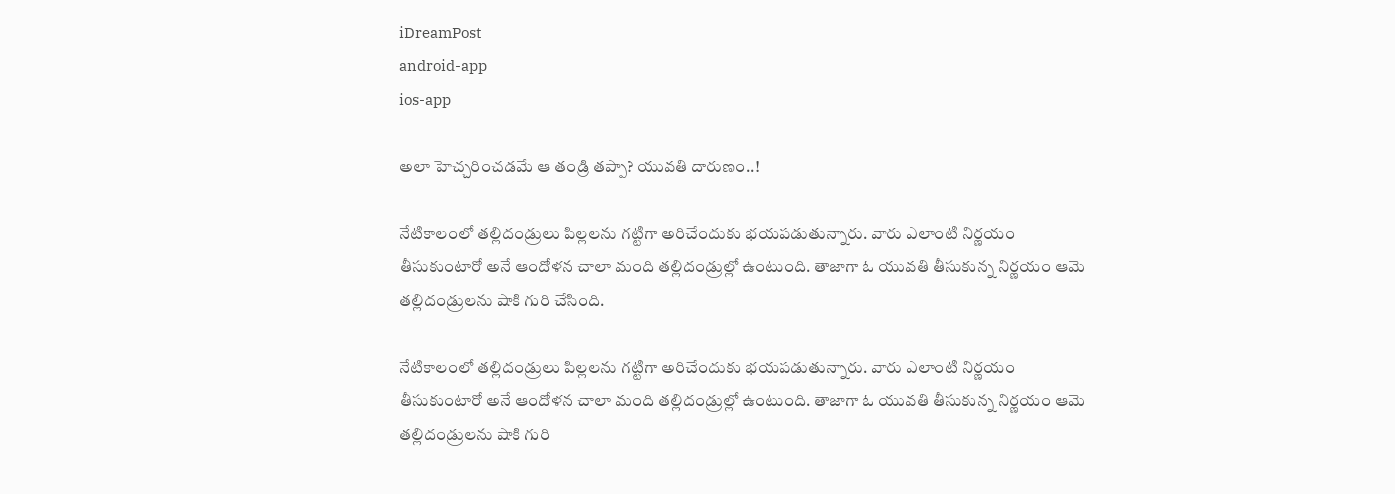iDreamPost
android-app
ios-app

అలా హెచ్చరించడమే ఆ తండ్రి తప్పా? యువతి దారుణం..!

నేటికాలంలో తల్లిదండ్రులు పిల్లలను గట్టిగా అరిచేందుకు భయపడుతున్నారు. వారు ఎలాంటి నిర్ణయం తీసుకుంటారో అనే ఆందోళన చాలా మంది తల్లిదండ్రుల్లో ఉంటుంది. తాజాగా ఓ యువతి తీసుకున్న నిర్ణయం ఆమె తల్లిదండ్రులను షాకి గురి చేసింది.

నేటికాలంలో తల్లిదండ్రులు పిల్లలను గట్టిగా అరిచేందుకు భయపడుతున్నారు. వారు ఎలాంటి నిర్ణయం తీసుకుంటారో అనే ఆందోళన చాలా మంది తల్లిదండ్రుల్లో ఉంటుంది. తాజాగా ఓ యువతి తీసుకున్న నిర్ణయం ఆమె తల్లిదండ్రులను షాకి గురి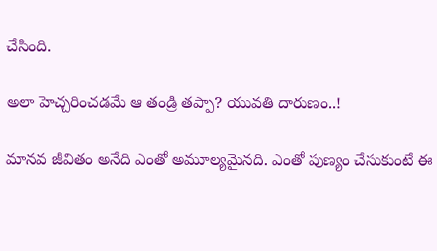చేసింది.

అలా హెచ్చరించడమే ఆ తండ్రి తప్పా? యువతి దారుణం..!

మానవ జీవితం అనేది ఎంతో అమూల్యమైనది. ఎంతో పుణ్యం చేసుకుంటే ఈ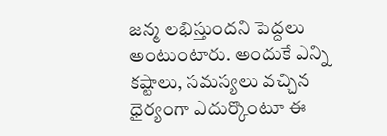జన్మ లభిస్తుందని పెద్దలు అంటుంటారు. అందుకే ఎన్ని కష్టాలు, సమస్యలు వచ్చిన ధైర్యంగా ఎదుర్కొంటూ ఈ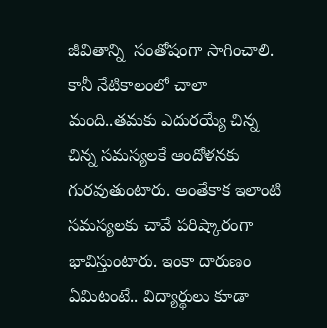జీవితాన్ని  సంతోషంగా సాగించాలి. కానీ నేటికాలంలో చాలా మంది..తమకు ఎదురయ్యే చిన్న చిన్న సమస్యలకే ఆందోళనకు గురవుతుంటారు. అంతేకాక ఇలాంటి సమస్యలకు చావే పరిష్కారంగా భావిస్తుంటారు. ఇంకా దారుణం ఏమిటంటే.. విద్యార్థులు కూడా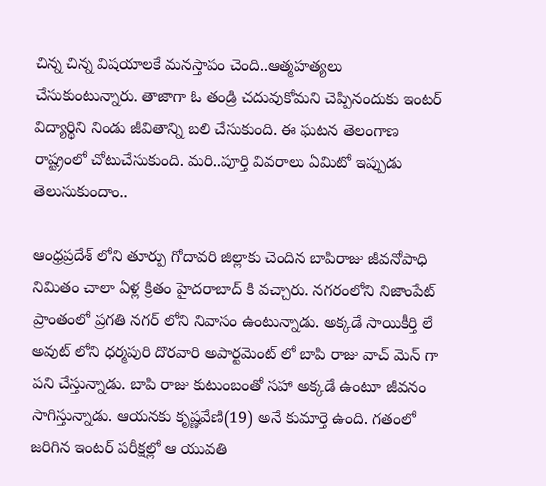చిన్న చిన్న విషయాలకే మనస్తాపం చెంది..ఆత్మహత్యలు చేసుకుంటున్నారు. తాజాగా ఓ తండ్రి చదువుకోమని చెప్పినందుకు ఇంటర్ విద్యార్థిని నిండు జీవితాన్ని బలి చేసుకుంది. ఈ ఘటన తెలంగాణ రాష్ట్రంలో చోటుచేసుకుంది. మరి..పూర్తి వివరాలు ఏమిటో ఇప్పుడు తెలుసుకుందాం..

ఆంధ్రప్రదేశ్ లోని తూర్పు గోదావరి జిల్లాకు చెందిన బాపిరాజు జీవనోపాధి నిమితం చాలా ఏళ్ల క్రితం హైదరాబాద్ కి వచ్చారు. నగరంలోని నిజాంపేట్ ప్రాంతంలో ప్రగతి నగర్ లోని నివాసం ఉంటున్నాడు. అక్కడే సాయికీర్తి లే అవుట్ లోని ధర్మపురి దొరవారి అపార్టమెంట్ లో బాపి రాజు వాచ్ మెన్ గా పని చేస్తున్నాడు. బాపి రాజు కుటుంబంతో సహా అక్కడే ఉంటూ జీవనం సాగిస్తున్నాడు. ఆయనకు కృష్ణవేణి(19) అనే కుమార్తె ఉంది. గతంలో జరిగిన ఇంటర్ పరీక్షల్లో ఆ యువతి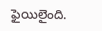ఫైయిలైంది.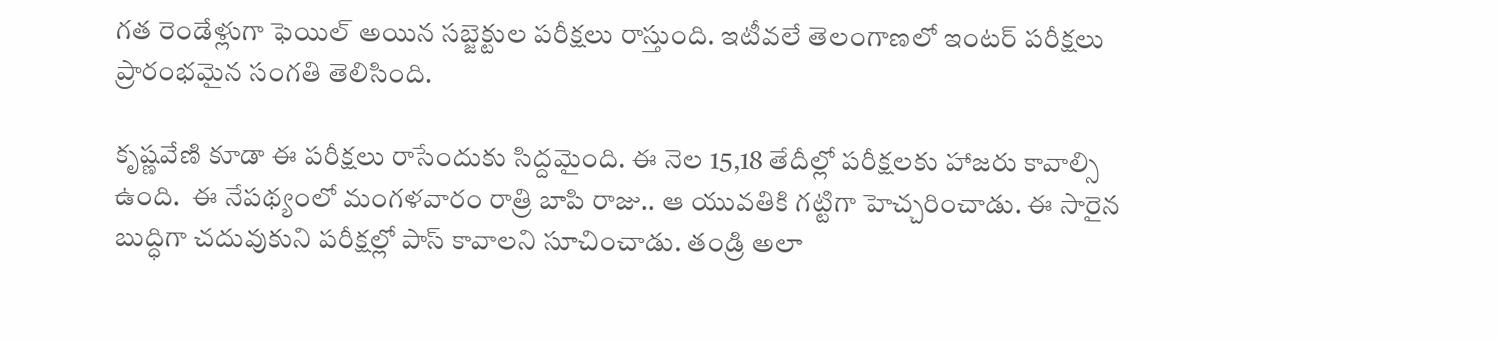గత రెండేళ్లుగా ఫెయిల్ అయిన సబ్జెక్టుల పరీక్షలు రాస్తుంది. ఇటీవలే తెలంగాణలో ఇంటర్ పరీక్షలు ప్రారంభమైన సంగతి తెలిసింది.

కృష్ణవేణి కూడా ఈ పరీక్షలు రాసేందుకు సిద్దమైంది. ఈ నెల 15,18 తేదీల్లో పరీక్షలకు హాజరు కావాల్సి ఉంది.  ఈ నేపథ్యంలో మంగళవారం రాత్రి బాపి రాజు.. ఆ యువతికి గట్టిగా హెచ్చరించాడు. ఈ సారైన బుద్ధిగా చదువుకుని పరీక్షల్లో పాస్ కావాలని సూచించాడు. తండ్రి అలా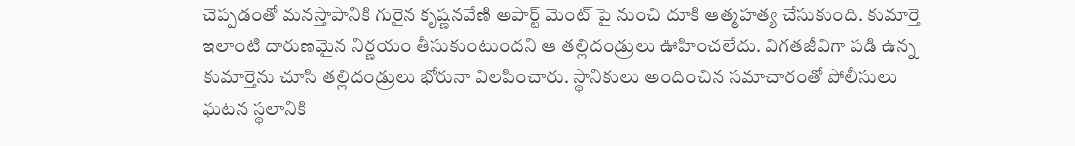చెప్పడంతో మనస్తాపానికి గురైన కృష్ణనవేణి అపార్ట్ మెంట్ పై నుంచి దూకి ఆత్మహత్య చేసుకుంది. కుమార్తె ఇలాంటి దారుణమైన నిర్ణయం తీసుకుంటుందని ఆ తల్లిదండ్రులు ఊహించలేదు. విగతజీవిగా పడి ఉన్న కుమార్తెను చూసి తల్లిదండ్రులు భోరునా విలపించారు. స్థానికులు అందించిన సమాచారంతో పోలీసులు ఘటన స్థలానికి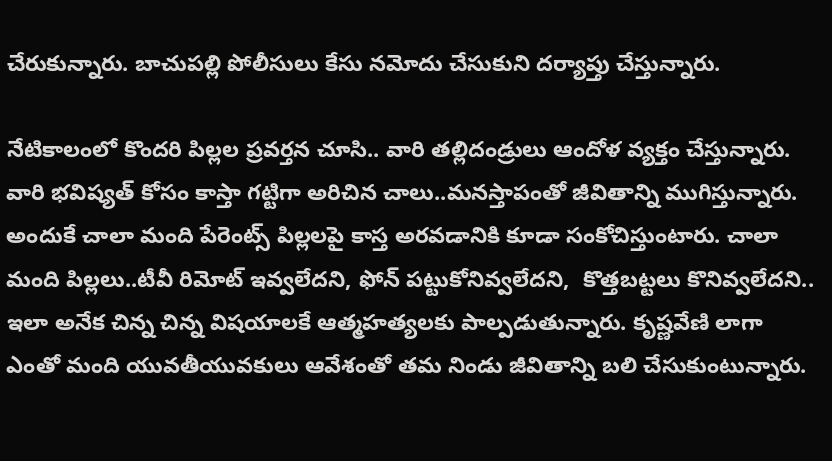చేరుకున్నారు. బాచుపల్లి పోలీసులు కేసు నమోదు చేసుకుని దర్యాప్తు చేస్తున్నారు.

నేటికాలంలో కొందరి పిల్లల ప్రవర్తన చూసి.. వారి తల్లిదండ్రులు ఆందోళ వ్యక్తం చేస్తున్నారు.  వారి భవిష్యత్ కోసం కాస్తా గట్టిగా అరిచిన చాలు..మనస్తాపంతో జీవితాన్ని ముగిస్తున్నారు.  అందుకే చాలా మంది పేరెంట్స్ పిల్లలపై కాస్త అరవడానికి కూడా సంకోచిస్తుంటారు. చాలా మంది పిల్లలు..టీవీ రిమోట్ ఇవ్వలేదని, ఫోన్ పట్టుకోనివ్వలేదని,  కొత్తబట్టలు కొనివ్వలేదని.. ఇలా అనేక చిన్న చిన్న విషయాలకే ఆత్మహత్యలకు పాల్పడుతున్నారు. కృష్ణవేణి లాగా ఎంతో మంది యువతీయువకులు ఆవేశంతో తమ నిండు జీవితాన్ని బలి చేసుకుంటున్నారు.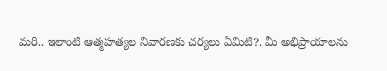మరి.. ఇలాంటి ఆత్మహత్యల నివారణకు చర్యలు ఏమిటి?. మీ అభిప్రాయాలను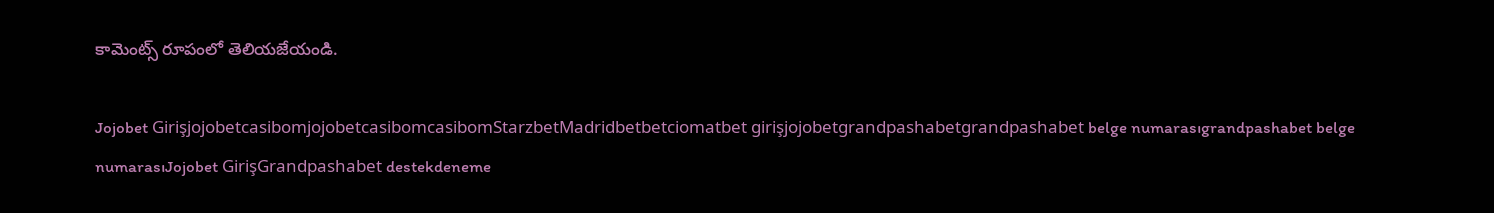కామెంట్స్ రూపంలో తెలియజేయండి.

Jojobet GirişjojobetcasibomjojobetcasibomcasibomStarzbetMadridbetbetciomatbet girişjojobetgrandpashabetgrandpashabet belge numarasıgrandpashabet belge numarasıJojobet GirişGrandpashabet destekdeneme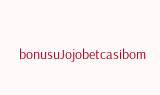bonusuJojobetcasibom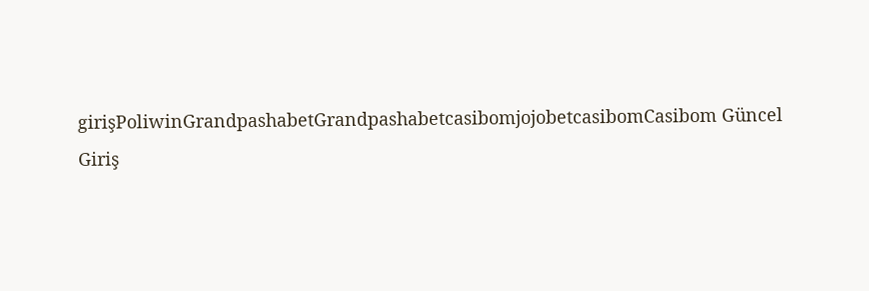girişPoliwinGrandpashabetGrandpashabetcasibomjojobetcasibomCasibom Güncel Giriş